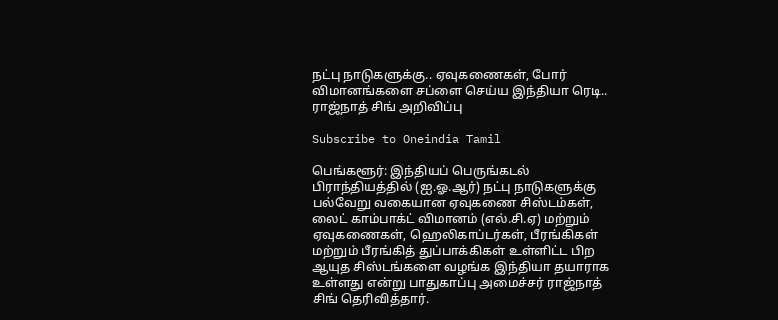நட்பு நாடுகளுக்கு.. ஏவுகணைகள், போர் விமானங்களை சப்ளை செய்ய இந்தியா ரெடி.. ராஜ்நாத் சிங் அறிவிப்பு

Subscribe to Oneindia Tamil

பெங்களூர்: இந்தியப் பெருங்கடல் பிராந்தியத்தில் (ஐ.ஓ.ஆர்) நட்பு நாடுகளுக்கு பல்வேறு வகையான ஏவுகணை சிஸ்டம்கள், லைட் காம்பாக்ட் விமானம் (எல்.சி.ஏ) மற்றும் ஏவுகணைகள், ஹெலிகாப்டர்கள், பீரங்கிகள் மற்றும் பீரங்கித் துப்பாக்கிகள் உள்ளிட்ட பிற ஆயுத சிஸ்டங்களை வழங்க இந்தியா தயாராக உள்ளது என்று பாதுகாப்பு அமைச்சர் ராஜ்நாத் சிங் தெரிவித்தார்.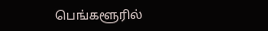பெங்களூரில்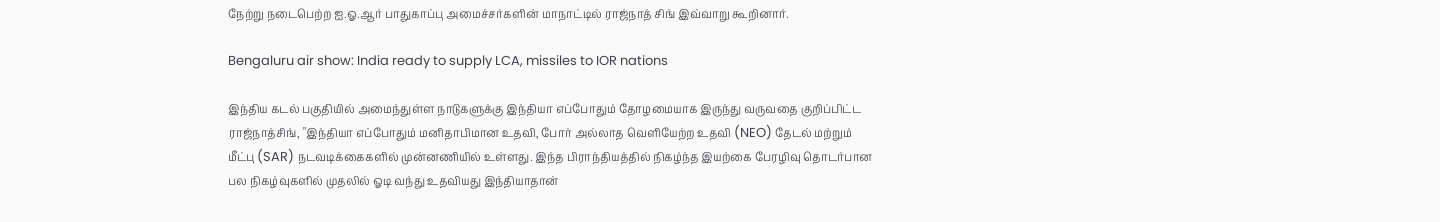நேற்று நடைபெற்ற ஐ.ஓ.ஆர் பாதுகாப்பு அமைச்சர்களின் மாநாட்டில் ராஜ்நாத் சிங் இவ்வாறு கூறினார்.

Bengaluru air show: India ready to supply LCA, missiles to IOR nations

இந்திய கடல் பகுதியில் அமைந்துள்ள நாடுகளுக்கு இந்தியா எப்போதும் தோழமையாக இருந்து வருவதை குறிப்பிட்ட ராஜ்நாத்சிங், "இந்தியா எப்போதும் மனிதாபிமான உதவி, போர் அல்லாத வெளியேற்ற உதவி (NEO) தேடல் மற்றும் மீட்பு (SAR) நடவடிக்கைகளில் முன்னணியில் உள்ளது. இந்த பிராந்தியத்தில் நிகழ்ந்த இயற்கை பேரழிவு தொடர்பான பல நிகழ்வுகளில் முதலில் ஓடி வந்து உதவியது இந்தியாதான்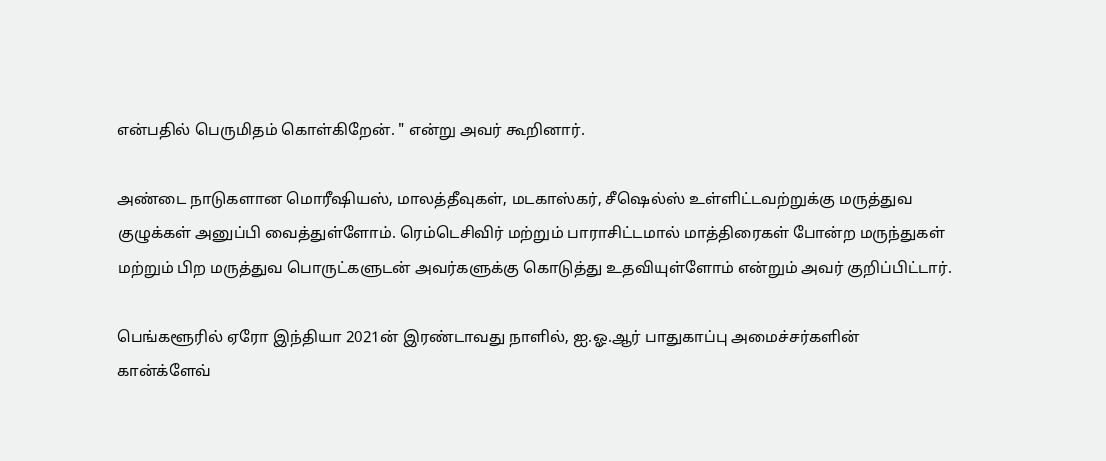என்பதில் பெருமிதம் கொள்கிறேன். " என்று அவர் கூறினார்.

அண்டை நாடுகளான மொரீஷியஸ், மாலத்தீவுகள், மடகாஸ்கர், சீஷெல்ஸ் உள்ளிட்டவற்றுக்கு மருத்துவ குழுக்கள் அனுப்பி வைத்துள்ளோம். ரெம்டெசிவிர் மற்றும் பாராசிட்டமால் மாத்திரைகள் போன்ற மருந்துகள் மற்றும் பிற மருத்துவ பொருட்களுடன் அவர்களுக்கு கொடுத்து உதவியுள்ளோம் என்றும் அவர் குறிப்பிட்டார்.

பெங்களூரில் ஏரோ இந்தியா 2021ன் இரண்டாவது நாளில், ஐ.ஓ.ஆர் பாதுகாப்பு அமைச்சர்களின் கான்க்ளேவ்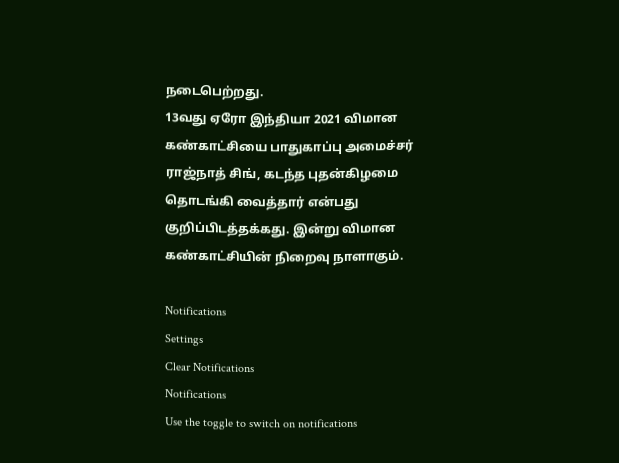நடைபெற்றது.
13வது ஏரோ இந்தியா 2021 விமான கண்காட்சியை பாதுகாப்பு அமைச்சர் ராஜ்நாத் சிங், கடந்த புதன்கிழமை தொடங்கி வைத்தார் என்பது குறிப்பிடத்தக்கது. இன்று விமான கண்காட்சியின் நிறைவு நாளாகும்.

Notifications
Settings
Clear Notifications
Notifications
Use the toggle to switch on notifications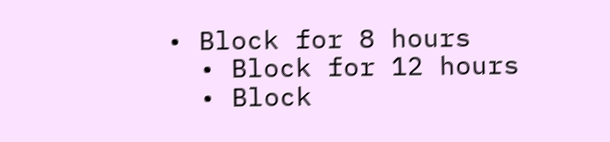• Block for 8 hours
  • Block for 12 hours
  • Block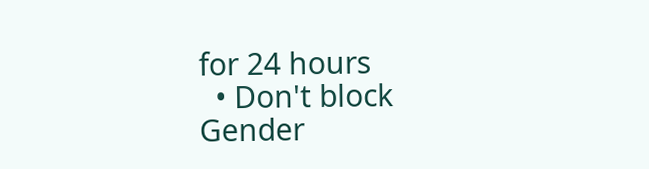for 24 hours
  • Don't block
Gender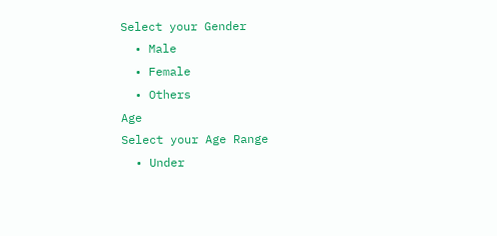Select your Gender
  • Male
  • Female
  • Others
Age
Select your Age Range
  • Under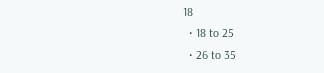18
  • 18 to 25
  • 26 to 35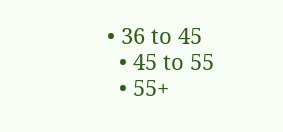• 36 to 45
  • 45 to 55
  • 55+